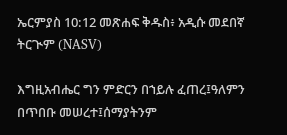ኤርምያስ 10:12 መጽሐፍ ቅዱስ፥ አዲሱ መደበኛ ትርጒም (NASV)

እግዚአብሔር ግን ምድርን በኀይሉ ፈጠረ፤ዓለምን በጥበቡ መሠረተ፤ሰማያትንም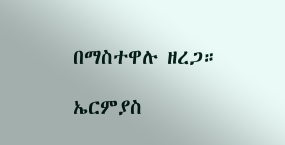በማስተዋሉ ዘረጋ።

ኤርምያስ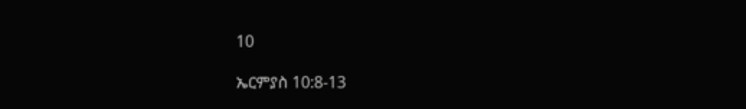10

ኤርምያስ 10:8-13